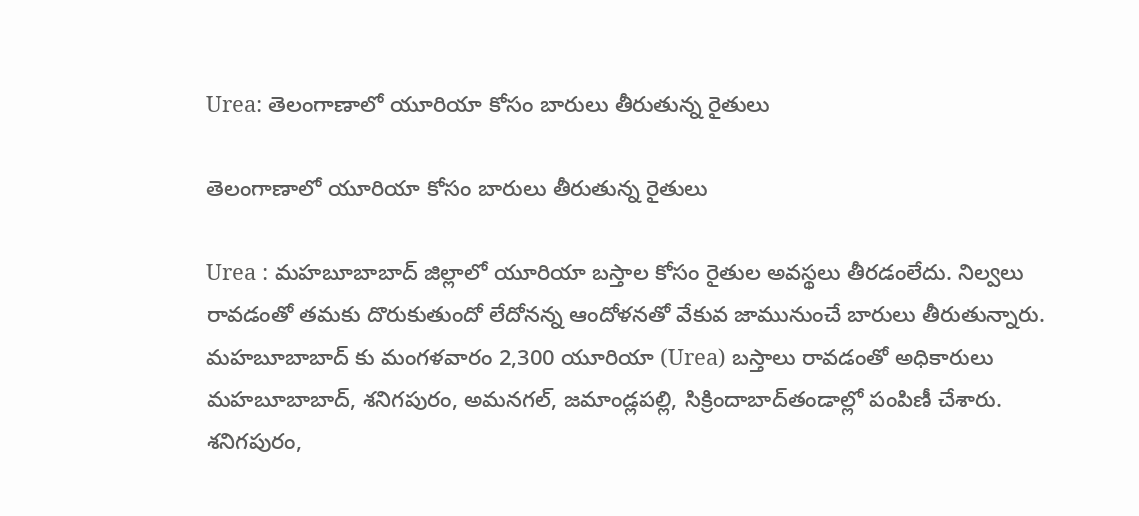Urea: తెలంగాణాలో యూరియా కోసం బారులు తీరుతున్న రైతులు

తెలంగాణాలో యూరియా కోసం బారులు తీరుతున్న రైతులు

Urea : మహబూబాబాద్‌ జిల్లాలో యూరియా బస్తాల కోసం రైతుల అవస్థలు తీరడంలేదు. నిల్వలు రావడంతో తమకు దొరుకుతుందో లేదోనన్న ఆందోళనతో వేకువ జామునుంచే బారులు తీరుతున్నారు. మహబూబాబాద్‌ కు మంగళవారం 2,300 యూరియా (Urea) బస్తాలు రావడంతో అధికారులు మహబూబాబాద్, శనిగపురం, అమనగల్, జమాండ్లపల్లి, సిక్రిందాబాద్‌తండాల్లో పంపిణీ చేశారు. శనిగపురం,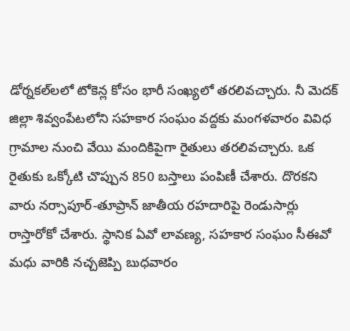డోర్నకల్‌లలో టోకెన్ల కోసం భారీ సంఖ్యలో తరలివచ్చారు. నీ మెదక్‌ జిల్లా శివ్వంపేటలోని సహకార సంఘం వద్దకు మంగళవారం వివిధ గ్రామాల నుంచి వేయి మందికిపైగా రైతులు తరలివచ్చారు. ఒక రైతుకు ఒక్కోటి చొప్పున 850 బస్తాలు పంపిణీ చేశారు. దొరకని వారు నర్సాపూర్‌-తూప్రాన్‌ జాతీయ రహదారిపై రెండుసార్లు రాస్తారోకో చేశారు. స్థానిక ఏవో లావణ్య, సహకార సంఘం సీఈవో మధు వారికి నచ్చజెప్పి బుధవారం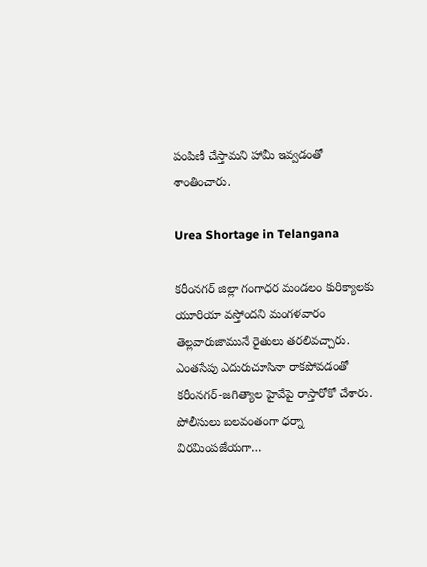పంపిణీ చేస్తామని హామీ ఇవ్వడంతో శాంతించారు.

Urea Shortage in Telangana

కరీంనగర్‌ జిల్లా గంగాధర మండలం కురిక్యాలకు యూరియా వస్తోందని మంగళవారం తెల్లవారుజామునే రైతులు తరలివచ్చారు. ఎంతసేపు ఎదురుచూసినా రాకపోవడంతో కరీంనగర్‌-జగిత్యాల హైవేపై రాస్తారోకో చేశారు. పోలీసులు బలవంతంగా ధర్నా విరమింపజేయగా…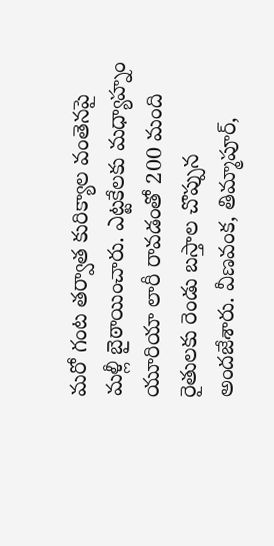మరో గంట తర్వాత కురిక్యాల వంతెనపై మళ్లీ బైఠాయించారు. ఎట్టకేలకు మధ్యాహ్నం యూరియా లారీ రావడంతో 200 మంది రైతులకు రెండు బస్తాల చొప్పున అందజేశారు. వీణవంక, తిమ్మాపూర్,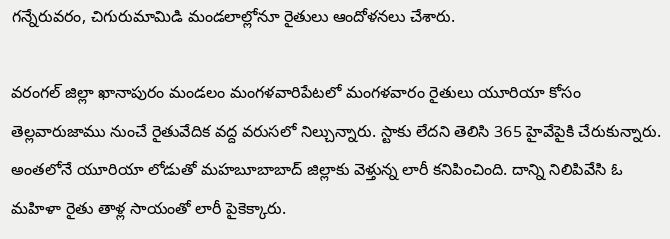గన్నేరువరం, చిగురుమామిడి మండలాల్లోనూ రైతులు ఆందోళనలు చేశారు.

వరంగల్‌ జిల్లా ఖానాపురం మండలం మంగళవారిపేటలో మంగళవారం రైతులు యూరియా కోసం తెల్లవారుజాము నుంచే రైతువేదిక వద్ద వరుసలో నిల్చున్నారు. స్టాకు లేదని తెలిసి 365 హైవేపైకి చేరుకున్నారు. అంతలోనే యూరియా లోడుతో మహబూబాబాద్‌ జిల్లాకు వెళ్తున్న లారీ కనిపించింది. దాన్ని నిలిపివేసి ఓ మహిళా రైతు తాళ్ల సాయంతో లారీ పైకెక్కారు.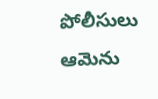పోలీసులు ఆమెను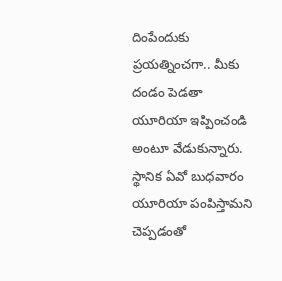దింపేందుకు ప్రయత్నించగా.. మీకు దండం పెడతా యూరియా ఇప్పించండి అంటూ వేడుకున్నారు. స్థానిక ఏవో బుధవారం యూరియా పంపిస్తామని చెప్పడంతో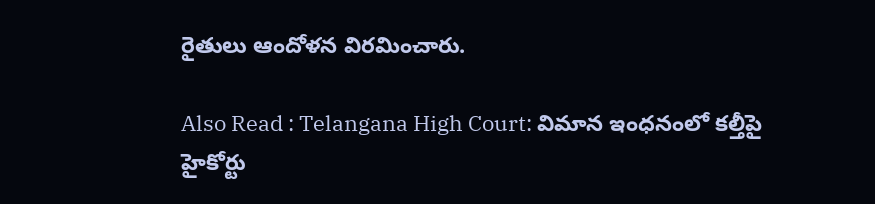రైతులు ఆందోళన విరమించారు.

Also Read : Telangana High Court: విమాన ఇంధనంలో కల్తీపై హైకోర్టు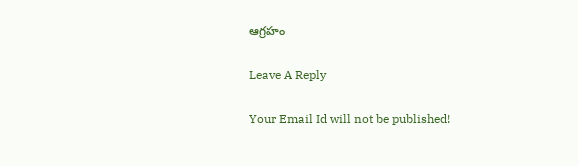ఆగ్రహం

Leave A Reply

Your Email Id will not be published!